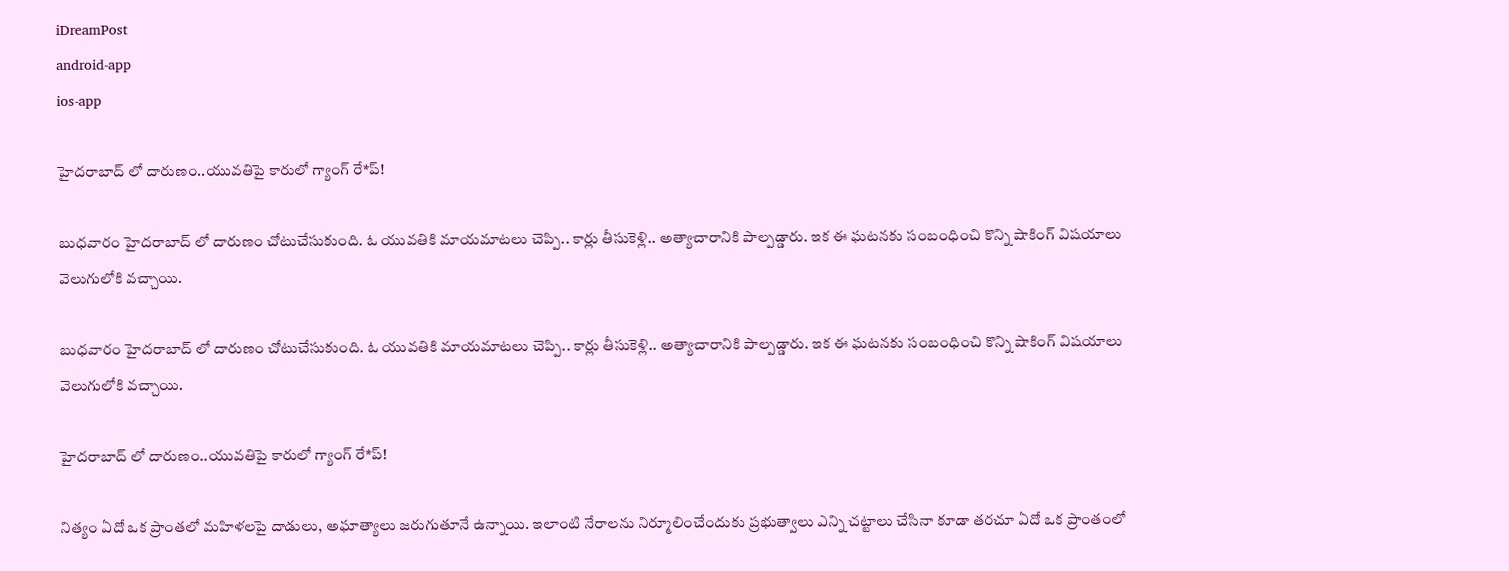iDreamPost
android-app
ios-app

హైదరాబాద్ లో దారుణం..యువతిపై కారులో గ్యాంగ్ రే*ప్!

బుధవారం హైదరాబాద్ లో దారుణం చోటుచేసుకుంది. ఓ యువతికి మాయమాటలు చెప్పి.. కార్లు తీసుకెళ్లి.. అత్యాచారానికి పాల్పడ్డారు. ఇక ఈ ఘటనకు సంబంధించి కొన్ని షాకింగ్ విషయాలు వెలుగులోకి వచ్చాయి.

బుధవారం హైదరాబాద్ లో దారుణం చోటుచేసుకుంది. ఓ యువతికి మాయమాటలు చెప్పి.. కార్లు తీసుకెళ్లి.. అత్యాచారానికి పాల్పడ్డారు. ఇక ఈ ఘటనకు సంబంధించి కొన్ని షాకింగ్ విషయాలు వెలుగులోకి వచ్చాయి.

హైదరాబాద్ లో దారుణం..యువతిపై కారులో గ్యాంగ్ రే*ప్!

నిత్యం ఏదో ఒక ప్రాంతలో మహిళలపై దాడులు, అఘాత్యాలు జరుగుతూనే ఉన్నాయి. ఇలాంటి నేరాలను నిర్మూలించేందుకు ప్రభుత్వాలు ఎన్ని చట్టాలు చేసినా కూడా తరచూ ఏదో ఒక ప్రాంతంలో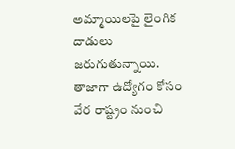అమ్మాయిలపై లైంగిక దాడులు జరుగుతున్నాయి. తాజాగా ఉద్యోగం కోసం వేర రాష్ట్రం నుంచి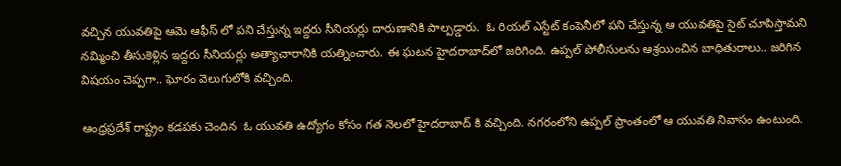వచ్చిన యువతిపై ఆమె ఆఫీస్ లో పని చేస్తున్న ఇద్దరు సీనియర్లు దారుణానికి పాల్పడ్డారు.  ఓ రియల్ ఎస్టేట్ కంపెనీలో పని చేస్తున్న ఆ యువతిపై సైట్ చూపిస్తామని నమ్మించి తీసుకెళ్లిన ఇద్దరు సీనియర్లు అత్యాచారానికి యత్నించారు. ఈ ఘటన హైదరాబాద్‌లో జరిగింది. ఉప్పల్ పోలీసులను ఆశ్రయించిన బాధితురాలు.. జరిగిన విషయం చెప్పగా.. ఘోరం వెలుగులోకి వచ్చింది.

ఆంధ్రప్రదేశ్ రాష్ట్రం కడపకు చెందిన  ఓ యువతి ఉద్యోగం కోసం గత నెలలో హైదరాబాద్ కి వచ్చింది. నగరంలోని ఉప్పల్ ప్రాంతంలో ఆ యువతి నివాసం ఉంటుంది.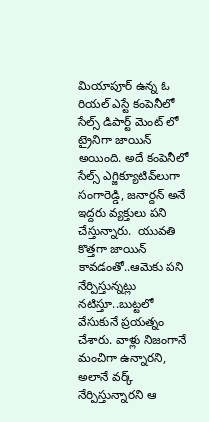మియాపూర్ ఉన్న ఓ రియల్ ఎస్టే కంపెనీలో సేల్స్ డిపార్ట్ మెంట్ లో ట్రైనిగా జాయిన్ అయింది. అదే కంపెనీలో సేల్స్ ఎగ్జిక్యూటివ్‌‌లుగా సంగారెడ్డి, జనార్దన్ అనే ఇద్దరు వ్యక్తులు పని చేస్తున్నారు.  యువతి కొత్తగా జాయిన్ కావడంతో..ఆమెకు పని నేర్పిస్తున్నట్లు నటిస్తూ..బుట్టలో వేసుకునే ప్రయత్నం చేశారు. వాళ్లు నిజంగానే మంచిగా ఉన్నారని, అలానే వర్క్ నేర్పిస్తున్నారని ఆ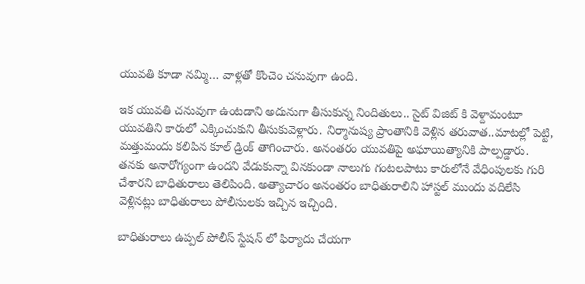యువతి కూడా నమ్మి… వాళ్లతో కొంచెం చనువుగా ఉంది.

ఇక యువతి చనువుగా ఉంటడాని అదునుగా తీసుకున్న నిందితులు.. సైట్ విజిట్ కి వెళ్దామంటూ యువతిని కారులో ఎక్కించుకుని తీసుకువెళ్లారు. నిర్మానుష్య ప్రాంతానికి వెళ్లిన తరువాత..మాటల్లో పెట్టి, మత్తుమందు కలిపిన కూల్ డ్రింక్ తాగించారు. అనంతరం యువతిపై అఘాయిత్యానికి పాల్పడ్డారు. తనకు అనారోగ్యంగా ఉందని వేడుకున్నా వినకుండా నాలుగు గంటలపాటు కారులోనే వేధింపులకు గురి చేశారని బాధితురాలు తెలిపింది. అత్యాచారం అనంతరం బాధితురాలిని హాస్టల్ ముందు వదిలేసి వెళ్లినట్లు బాధితురాలు పోలీసులకు ఇచ్చిన ఇచ్చింది.

బాధితురాలు ఉప్పల్ పోలీస్ స్టేషన్ లో ఫిర్యాదు చేయగా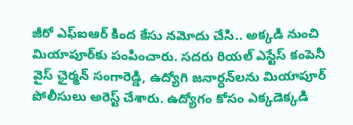జీరో ఎఫ్‌ఐఆర్ కింద కేసు నమోదు చేసి.. అక్కడి నుంచి మియాపూర్‌కు పంపించారు. సదరు రియల్ ఎస్టేస్ కంపెనీ వైస్ ఛైర్మన్ సంగారెడ్డి, ఉద్యోగి జనార్ధన్‌లను మియాపూర్ పోలీసులు అరెస్ట్ చేశారు. ఉద్యోగం కోసం ఎక్కడెక్కడి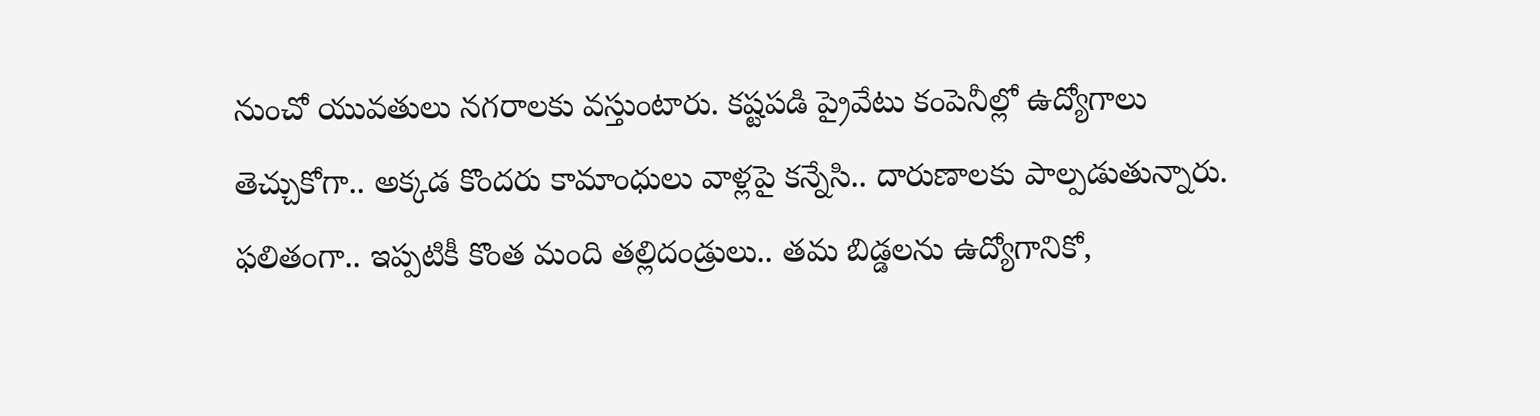నుంచో యువతులు నగరాలకు వస్తుంటారు. కష్టపడి ప్రైవేటు కంపెనీల్లో ఉద్యోగాలు తెచ్చుకోగా.. అక్కడ కొందరు కామాంధులు వాళ్లపై కన్నేసి.. దారుణాలకు పాల్పడుతున్నారు. ఫలితంగా.. ఇప్పటికీ కొంత మంది తల్లిదండ్రులు.. తమ బిడ్డలను ఉద్యోగానికో,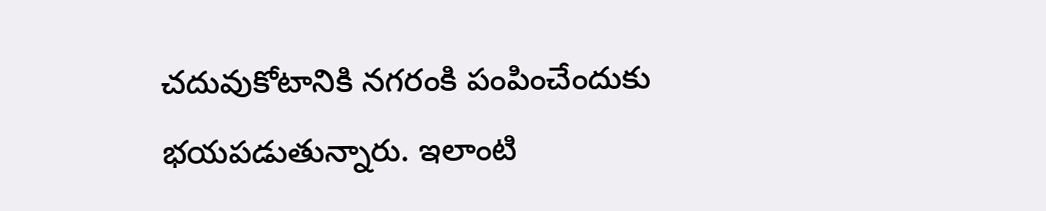చదువుకోటానికి నగరంకి పంపించేందుకు భయపడుతున్నారు. ఇలాంటి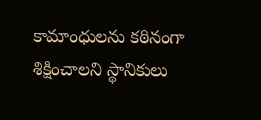కామాంధులను కఠినంగా శిక్షించాలని స్థానికులు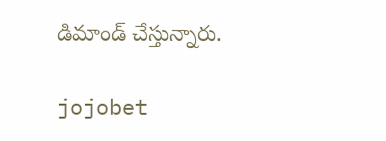డిమాండ్ చేస్తున్నారు.

jojobet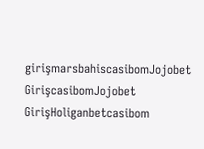girişmarsbahiscasibomJojobet GirişcasibomJojobet GirişHoliganbetcasibom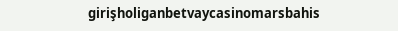girişholiganbetvaycasinomarsbahis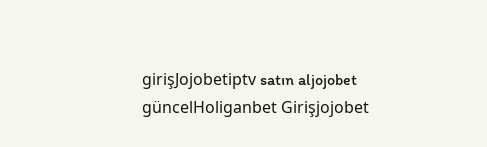girişJojobetiptv satın aljojobet güncelHoliganbet Girişjojobet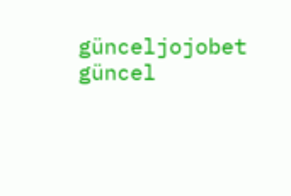günceljojobet güncel